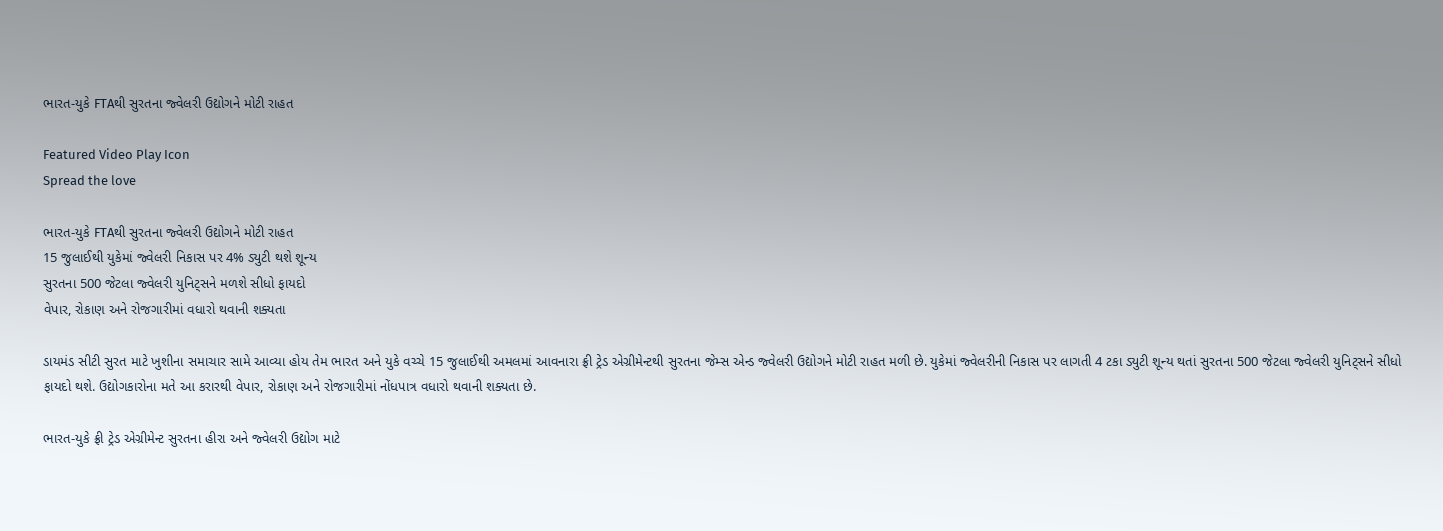ભારત-યુકે FTAથી સુરતના જ્વેલરી ઉદ્યોગને મોટી રાહત

Featured Video Play Icon
Spread the love

ભારત-યુકે FTAથી સુરતના જ્વેલરી ઉદ્યોગને મોટી રાહત
15 જુલાઈથી યુકેમાં જ્વેલરી નિકાસ પર 4% ડ્યુટી થશે શૂન્ય
સુરતના 500 જેટલા જ્વેલરી યુનિટ્સને મળશે સીધો ફાયદો
વેપાર, રોકાણ અને રોજગારીમાં વધારો થવાની શક્યતા

ડાયમંડ સીટી સુરત માટે ખુશીના સમાચાર સામે આવ્યા હોય તેમ ભારત અને યુકે વચ્ચે 15 જુલાઈથી અમલમાં આવનારા ફ્રી ટ્રેડ એગ્રીમેન્ટથી સુરતના જેમ્સ એન્ડ જ્વેલરી ઉદ્યોગને મોટી રાહત મળી છે. યુકેમાં જ્વેલરીની નિકાસ પર લાગતી 4 ટકા ડ્યુટી શૂન્ય થતાં સુરતના 500 જેટલા જ્વેલરી યુનિટ્સને સીધો ફાયદો થશે. ઉદ્યોગકારોના મતે આ કરારથી વેપાર, રોકાણ અને રોજગારીમાં નોંધપાત્ર વધારો થવાની શક્યતા છે.

ભારત-યુકે ફ્રી ટ્રેડ એગ્રીમેન્ટ સુરતના હીરા અને જ્વેલરી ઉદ્યોગ માટે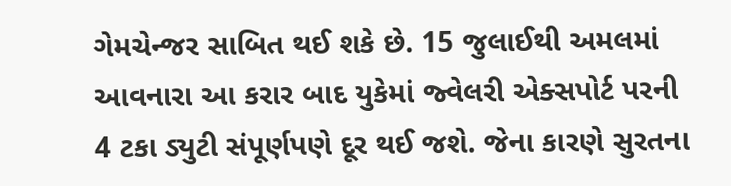ગેમચેન્જર સાબિત થઈ શકે છે. 15 જુલાઈથી અમલમાં આવનારા આ કરાર બાદ યુકેમાં જ્વેલરી એક્સપોર્ટ પરની 4 ટકા ડ્યુટી સંપૂર્ણપણે દૂર થઈ જશે. જેના કારણે સુરતના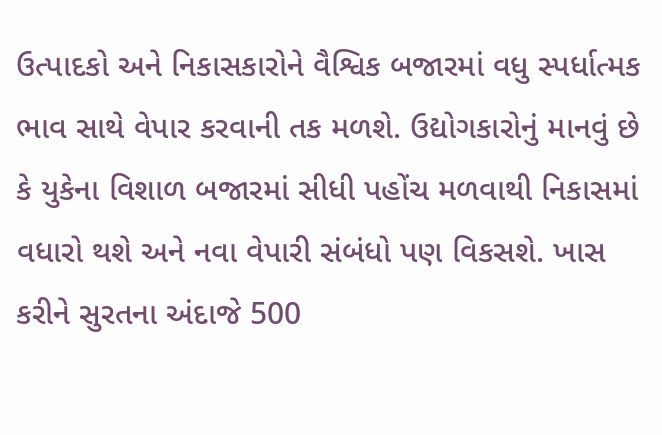ઉત્પાદકો અને નિકાસકારોને વૈશ્વિક બજારમાં વધુ સ્પર્ધાત્મક ભાવ સાથે વેપાર કરવાની તક મળશે. ઉદ્યોગકારોનું માનવું છે કે યુકેના વિશાળ બજારમાં સીધી પહોંચ મળવાથી નિકાસમાં વધારો થશે અને નવા વેપારી સંબંધો પણ વિકસશે. ખાસ કરીને સુરતના અંદાજે 500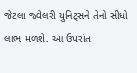જેટલા જ્વેલરી યુનિટ્સને તેનો સીધો લાભ મળશે. આ ઉપરાંત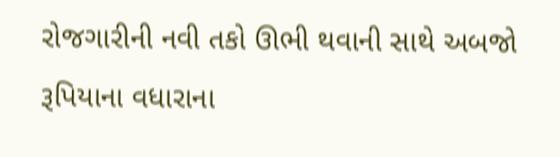રોજગારીની નવી તકો ઊભી થવાની સાથે અબજો રૂપિયાના વધારાના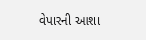વેપારની આશા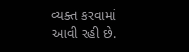વ્યક્ત કરવામાં આવી રહી છે.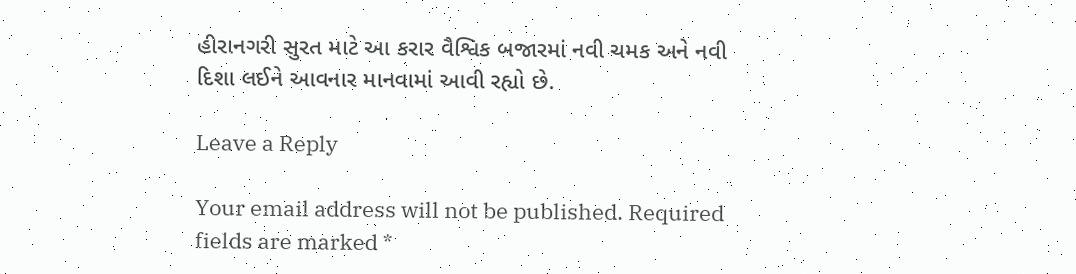હીરાનગરી સુરત માટે આ કરાર વૈશ્વિક બજારમાં નવી ચમક અને નવી દિશા લઈને આવનાર માનવામાં આવી રહ્યો છે.

Leave a Reply

Your email address will not be published. Required fields are marked *